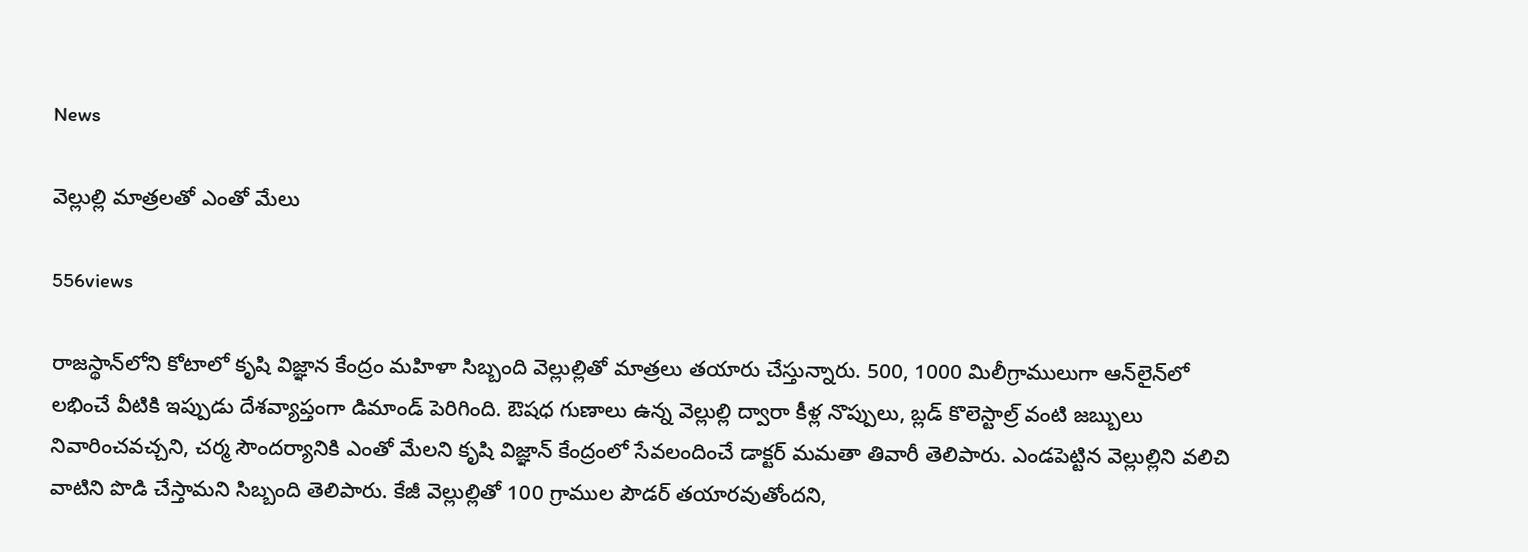News

వెల్లుల్లి మాత్రలతో ఎంతో మేలు

556views

రాజస్థాన్‌లోని కోటాలో కృషి విజ్ఞాన కేంద్రం మహిళా సిబ్బంది వెల్లుల్లితో మాత్రలు తయారు చేస్తున్నారు. 500, 1000 మిలీగ్రాములుగా ఆన్‌లైన్‌లో లభించే వీటికి ఇప్పుడు దేశవ్యాప్తంగా డిమాండ్‌ పెరిగింది. ఔషధ గుణాలు ఉన్న వెల్లుల్లి ద్వారా కీళ్ల నొప్పులు, బ్లడ్‌ కొలెస్టాల్ర్‌ వంటి జబ్బులు నివారించవచ్చని, చర్మ సౌందర్యానికి ఎంతో మేలని కృషి విజ్ఞాన్‌ కేంద్రంలో సేవలందించే డాక్టర్‌ మమతా తివారీ తెలిపారు. ఎండపెట్టిన వెల్లుల్లిని వలిచి వాటిని పొడి చేస్తామని సిబ్బంది తెలిపారు. కేజీ వెల్లుల్లితో 100 గ్రాముల పౌడర్‌ తయారవుతోందని,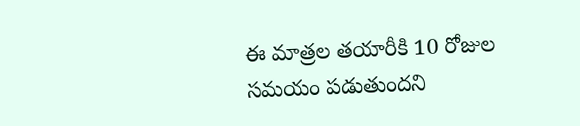ఈ మాత్రల తయారీకి 10 రోజుల సమయం పడుతుందని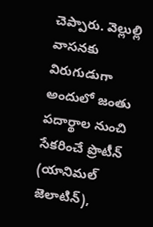చెప్పారు. వెల్లుల్లి వాసనకు విరుగుడుగా అందులో జంతు పదార్థాల నుంచి సేకరించే ప్రొటీన్‌ (యానిమల్‌ జెలాటిన్‌),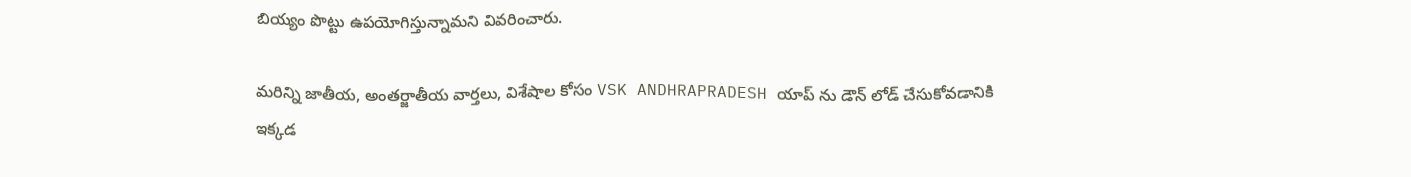బియ్యం పొట్టు ఉపయోగిస్తున్నామని వివరించారు.

మరిన్ని జాతీయ, అంతర్జాతీయ వార్తలు, విశేషాల కోసం VSK ANDHRAPRADESH యాప్ ను డౌన్ లోడ్ చేసుకోవడానికి ఇక్కడ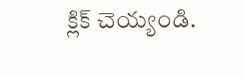క్లిక్ చెయ్యండి.